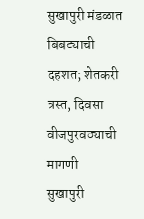सुखापुरी मंडळात बिबट्याची दहशत; शेतकरी त्रस्त, दिवसा वीजपुरवठ्याची मागणी
सुखापुरी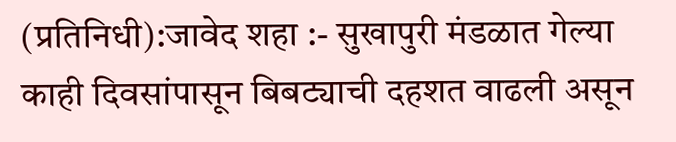(प्रतिनिधी):जावेद शहा :- सुखापुरी मंडळात गेल्या काही दिवसांपासून बिबट्याची दहशत वाढली असून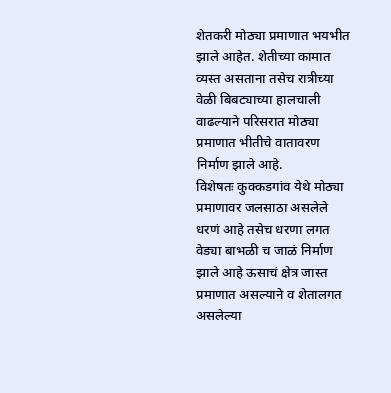शेतकरी मोठ्या प्रमाणात भयभीत झाले आहेत. शेतीच्या कामात व्यस्त असताना तसेच रात्रीच्या वेळी बिबट्याच्या हालचाली वाढल्याने परिसरात मोठ्या प्रमाणात भीतीचे वातावरण निर्माण झाले आहे.
विशेषतः कुक्कडगांव येथे मोठ्या प्रमाणावर जलसाठा असलेले धरणं आहे तसेच धरणा लगत वेड्या बाभळी च जाळं निर्माण झाले आहे ऊसाचं क्षेत्र जास्त प्रमाणात असल्याने व शेतालगत असलेल्या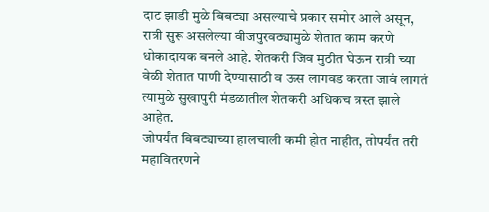दाट झाडी मुळे बिबट्या असल्याचे प्रकार समोर आले असून, रात्री सुरू असलेल्या वीजपुरवठ्यामुळे शेतात काम करणे धोकादायक बनले आहे. शेतकरी जिव मुठीत घेऊन रात्री च्या वेळी शेतात पाणी देण्यासाठी व ऊस लागवड करता जावं लागतं त्यामुळे सुखापुरी मंडळातील शेतकरी अधिकच त्रस्त झाले आहेत.
जोपर्यंत बिबट्याच्या हालचाली कमी होत नाहीत, तोपर्यंत तरी महावितरणने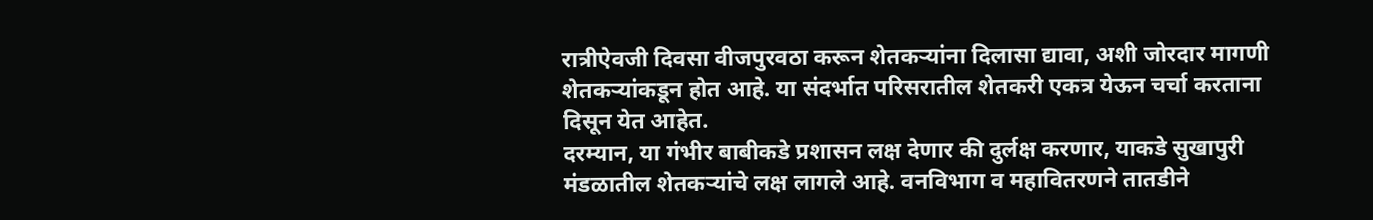रात्रीऐवजी दिवसा वीजपुरवठा करून शेतकऱ्यांना दिलासा द्यावा, अशी जोरदार मागणी शेतकऱ्यांकडून होत आहे. या संदर्भात परिसरातील शेतकरी एकत्र येऊन चर्चा करताना दिसून येत आहेत.
दरम्यान, या गंभीर बाबीकडे प्रशासन लक्ष देणार की दुर्लक्ष करणार, याकडे सुखापुरी मंडळातील शेतकऱ्यांचे लक्ष लागले आहे. वनविभाग व महावितरणने तातडीने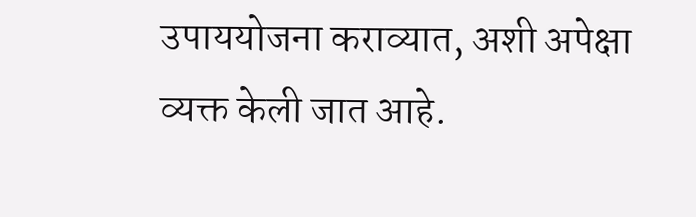उपाययोजना कराव्यात, अशी अपेक्षा व्यक्त केली जात आहे.